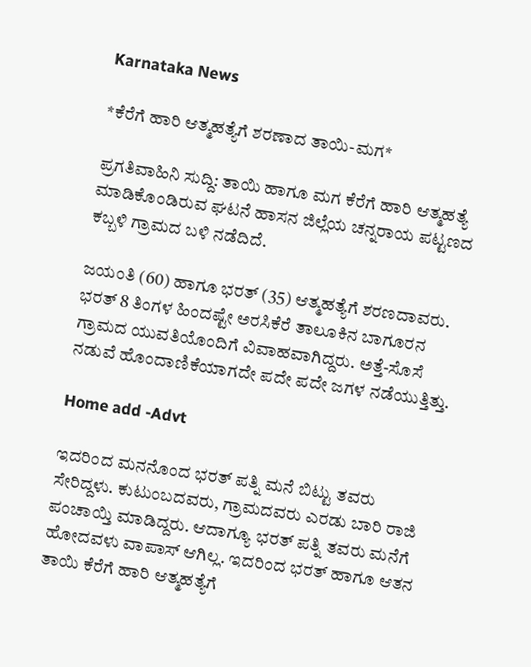Karnataka News

*ಕೆರೆಗೆ ಹಾರಿ ಆತ್ಮಹತ್ಯೆಗೆ ಶರಣಾದ ತಾಯಿ-ಮಗ*

ಪ್ರಗತಿವಾಹಿನಿ ಸುದ್ದಿ: ತಾಯಿ ಹಾಗೂ ಮಗ ಕೆರೆಗೆ ಹಾರಿ ಆತ್ಮಹತ್ಯೆ ಮಾಡಿಕೊಂಡಿರುವ ಘಟನೆ ಹಾಸನ ಜಿಲ್ಲೆಯ ಚನ್ನರಾಯ ಪಟ್ಟಣದ ಕಬ್ಬಳಿ ಗ್ರಾಮದ ಬಳಿ ನಡೆದಿದೆ.

ಜಯಂತಿ (60) ಹಾಗೂ ಭರತ್ (35) ಆತ್ಮಹತ್ಯೆಗೆ ಶರಣದಾವರು. ಭರತ್ 8 ತಿಂಗಳ ಹಿಂದಷ್ಟೇ ಅರಸಿಕೆರೆ ತಾಲೂಕಿನ ಬಾಗೂರನ ಗ್ರಾಮದ ಯುವತಿಯೊಂದಿಗೆ ವಿವಾಹವಾಗಿದ್ದರು. ಅತ್ತೆ-ಸೊಸೆ ನಡುವೆ ಹೊಂದಾಣಿಕೆಯಾಗದೇ ಪದೇ ಪದೇ ಜಗಳ ನಡೆಯುತ್ತಿತ್ತು.

Home add -Advt

ಇದರಿಂದ ಮನನೊಂದ ಭರತ್ ಪತ್ನಿ ಮನೆ ಬಿಟ್ಟು ತವರು ಸೇರಿದ್ದಳು. ಕುಟುಂಬದವರು, ಗ್ರಾಮದವರು ಎರಡು ಬಾರಿ ರಾಜಿ ಪಂಚಾಯ್ತಿ ಮಾಡಿದ್ದರು. ಆದಾಗ್ಯೂ ಭರತ್ ಪತ್ನಿ ತವರು ಮನೆಗೆ ಹೋದವಳು ವಾಪಾಸ್ ಆಗಿಲ್ಲ. ಇದರಿಂದ ಭರತ್ ಹಾಗೂ ಆತನ ತಾಯಿ ಕೆರೆಗೆ ಹಾರಿ ಆತ್ಮಹತ್ಯೆಗೆ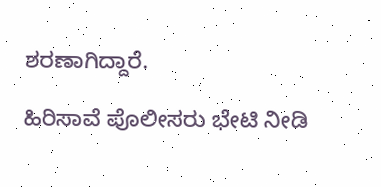ಶರಣಾಗಿದ್ದಾರೆ.

ಹಿರಿಸಾವೆ ಪೊಲೀಸರು ಭೇಟಿ ನೀಡಿ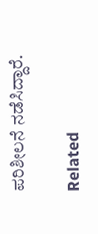ಪರಿಶೀಲನೆ ನಡೆಸಿದ್ದಾರೆ.

Related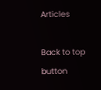Articles

Back to top button